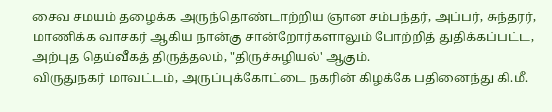சைவ சமயம் தழைக்க அருந்தொண்டாற்றிய ஞான சம்பந்தர், அப்பர், சுந்தரர், மாணிக்க வாசகர் ஆகிய நான்கு சான்றோர்களாலும் போற்றித் துதிக்கப்பட்ட, அற்புத தெய்வீகத் திருத்தலம், "திருச்சுழியல்' ஆகும்.
விருதுநகர் மாவட்டம், அருப்புக்கோட்டை நகரின் கிழக்கே பதினைந்து கி.மீ.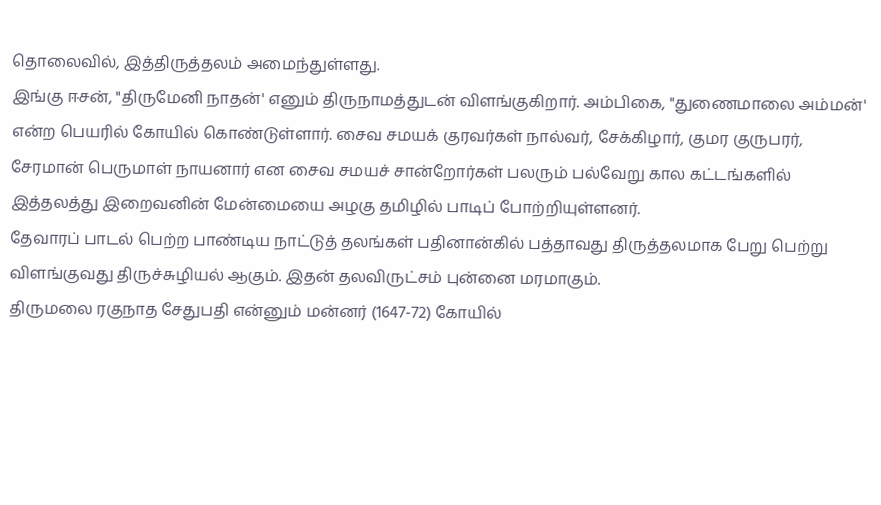தொலைவில், இத்திருத்தலம் அமைந்துள்ளது.
இங்கு ஈசன், "திருமேனி நாதன்' எனும் திருநாமத்துடன் விளங்குகிறார். அம்பிகை, "துணைமாலை அம்மன்' என்ற பெயரில் கோயில் கொண்டுள்ளார். சைவ சமயக் குரவர்கள் நால்வர், சேக்கிழார், குமர குருபரர், சேரமான் பெருமாள் நாயனார் என சைவ சமயச் சான்றோர்கள் பலரும் பல்வேறு கால கட்டங்களில் இத்தலத்து இறைவனின் மேன்மையை அழகு தமிழில் பாடிப் போற்றியுள்ளனர்.
தேவாரப் பாடல் பெற்ற பாண்டிய நாட்டுத் தலங்கள் பதினான்கில் பத்தாவது திருத்தலமாக பேறு பெற்று விளங்குவது திருச்சுழியல் ஆகும். இதன் தலவிருட்சம் புன்னை மரமாகும்.
திருமலை ரகுநாத சேதுபதி என்னும் மன்னர் (1647-72) கோயில்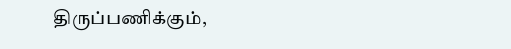திருப்பணிக்கும்,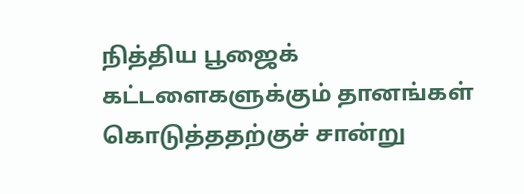நித்திய பூஜைக் கட்டளைகளுக்கும் தானங்கள் கொடுத்ததற்குச் சான்று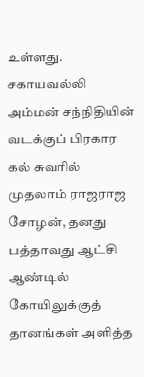உள்ளது. சகாயவல்லி அம்மன் சந்நிதியின் வடக்குப் பிரகார கல் சுவரில் முதலாம் ராஜராஜ சோழன், தனது பத்தாவது ஆட்சி ஆண்டில் கோயிலுக்குத் தானங்கள் அளித்த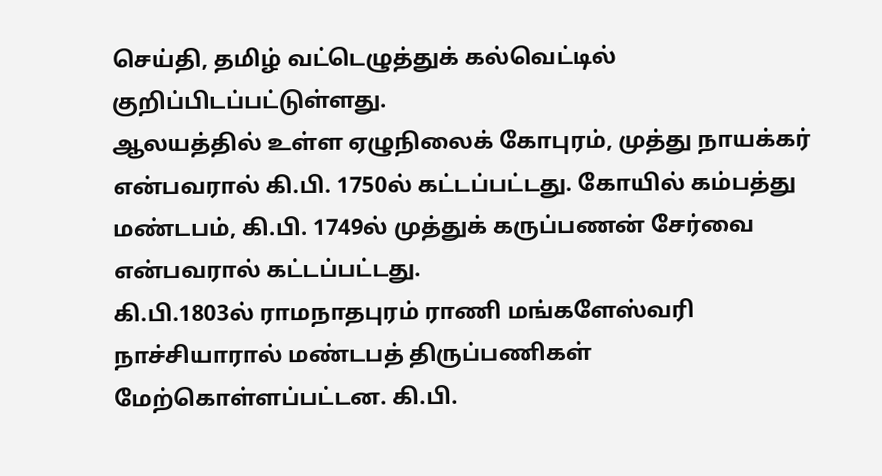செய்தி, தமிழ் வட்டெழுத்துக் கல்வெட்டில் குறிப்பிடப்பட்டுள்ளது.
ஆலயத்தில் உள்ள ஏழுநிலைக் கோபுரம், முத்து நாயக்கர் என்பவரால் கி.பி. 1750ல் கட்டப்பட்டது. கோயில் கம்பத்து மண்டபம், கி.பி. 1749ல் முத்துக் கருப்பணன் சேர்வை என்பவரால் கட்டப்பட்டது.
கி.பி.1803ல் ராமநாதபுரம் ராணி மங்களேஸ்வரி நாச்சியாரால் மண்டபத் திருப்பணிகள் மேற்கொள்ளப்பட்டன. கி.பி.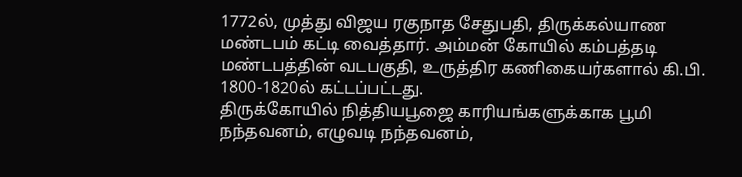1772ல், முத்து விஜய ரகுநாத சேதுபதி, திருக்கல்யாண மண்டபம் கட்டி வைத்தார். அம்மன் கோயில் கம்பத்தடி மண்டபத்தின் வடபகுதி, உருத்திர கணிகையர்களால் கி.பி. 1800-1820ல் கட்டப்பட்டது.
திருக்கோயில் நித்தியபூஜை காரியங்களுக்காக பூமி நந்தவனம், எழுவடி நந்தவனம்,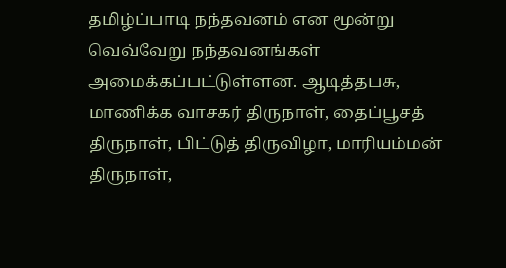தமிழ்ப்பாடி நந்தவனம் என மூன்று வெவ்வேறு நந்தவனங்கள் அமைக்கப்பட்டுள்ளன. ஆடித்தபசு, மாணிக்க வாசகர் திருநாள், தைப்பூசத் திருநாள், பிட்டுத் திருவிழா, மாரியம்மன் திருநாள்,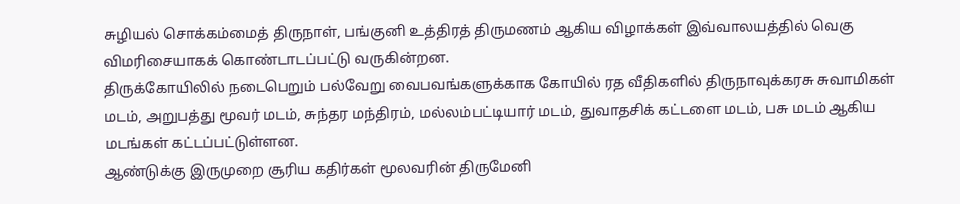சுழியல் சொக்கம்மைத் திருநாள், பங்குனி உத்திரத் திருமணம் ஆகிய விழாக்கள் இவ்வாலயத்தில் வெகு விமரிசையாகக் கொண்டாடப்பட்டு வருகின்றன.
திருக்கோயிலில் நடைபெறும் பல்வேறு வைபவங்களுக்காக கோயில் ரத வீதிகளில் திருநாவுக்கரசு சுவாமிகள் மடம், அறுபத்து மூவர் மடம், சுந்தர மந்திரம், மல்லம்பட்டியார் மடம், துவாதசிக் கட்டளை மடம், பசு மடம் ஆகிய மடங்கள் கட்டப்பட்டுள்ளன.
ஆண்டுக்கு இருமுறை சூரிய கதிர்கள் மூலவரின் திருமேனி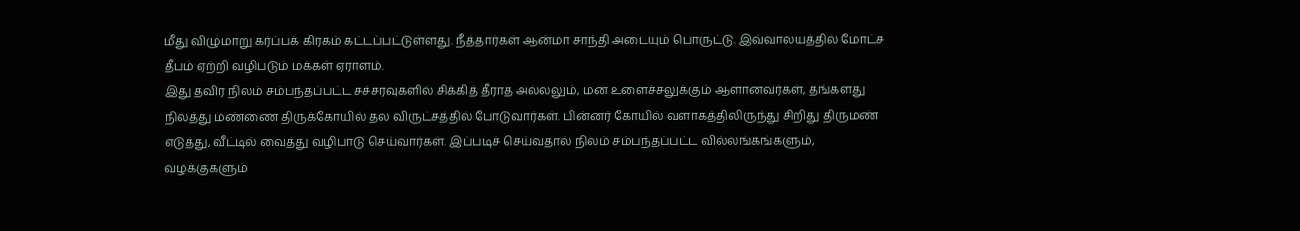மீது விழுமாறு கர்ப்பக் கிரகம் கட்டப்பட்டுள்ளது. நீத்தார்கள் ஆன்மா சாந்தி அடையும் பொருட்டு. இவ்வாலயத்தில் மோட்ச தீபம் ஏற்றி வழிபடும் மக்கள் ஏராளம்.
இது தவிர நிலம் சம்பந்தப்பட்ட சச்சரவுகளில் சிக்கித் தீராத அல்லலும், மன உளைச்சலுக்கும் ஆளானவர்கள், தங்களது நிலத்து மண்ணை திருக்கோயில் தல விருட்சத்தில் போடுவார்கள். பின்னர் கோயில் வளாகத்திலிருந்து சிறிது திருமண் எடுத்து, வீட்டில் வைத்து வழிபாடு செய்வார்கள். இப்படிச் செய்வதால் நிலம் சம்பந்தப்பட்ட வில்லங்கங்களும், வழக்குகளும்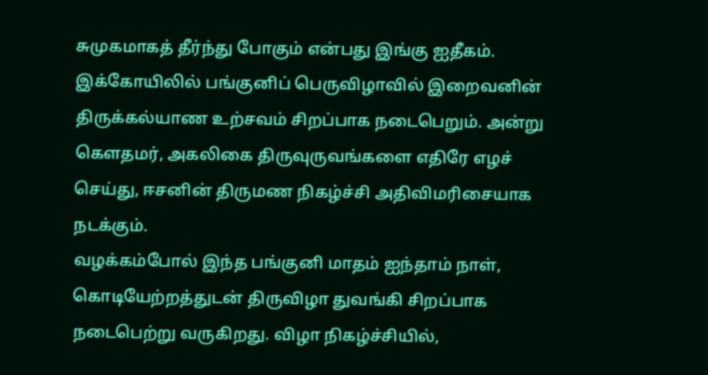சுமுகமாகத் தீர்ந்து போகும் என்பது இங்கு ஐதீகம்.
இக்கோயிலில் பங்குனிப் பெருவிழாவில் இறைவனின் திருக்கல்யாண உற்சவம் சிறப்பாக நடைபெறும். அன்று கௌதமர், அகலிகை திருவுருவங்களை எதிரே எழச் செய்து, ஈசனின் திருமண நிகழ்ச்சி அதிவிமரிசையாக நடக்கும்.
வழக்கம்போல் இந்த பங்குனி மாதம் ஐந்தாம் நாள், கொடியேற்றத்துடன் திருவிழா துவங்கி சிறப்பாக நடைபெற்று வருகிறது. விழா நிகழ்ச்சியில்,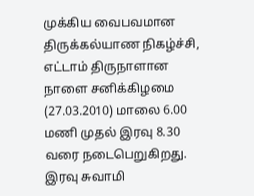முக்கிய வைபவமான திருக்கல்யாண நிகழ்ச்சி, எட்டாம் திருநாளான நாளை சனிக்கிழமை (27.03.2010) மாலை 6.00 மணி முதல் இரவு 8.30 வரை நடைபெறுகிறது. இரவு சுவாமி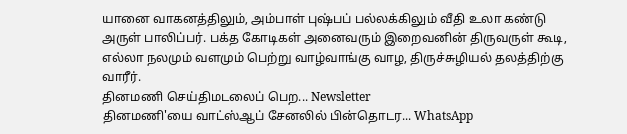யானை வாகனத்திலும், அம்பாள் புஷ்பப் பல்லக்கிலும் வீதி உலா கண்டு அருள் பாலிப்பர். பக்த கோடிகள் அனைவரும் இறைவனின் திருவருள் கூடி, எல்லா நலமும் வளமும் பெற்று வாழ்வாங்கு வாழ, திருச்சுழியல் தலத்திற்கு வாரீர்.
தினமணி செய்திமடலைப் பெற... Newsletter
தினமணி'யை வாட்ஸ்ஆப் சேனலில் பின்தொடர... WhatsApp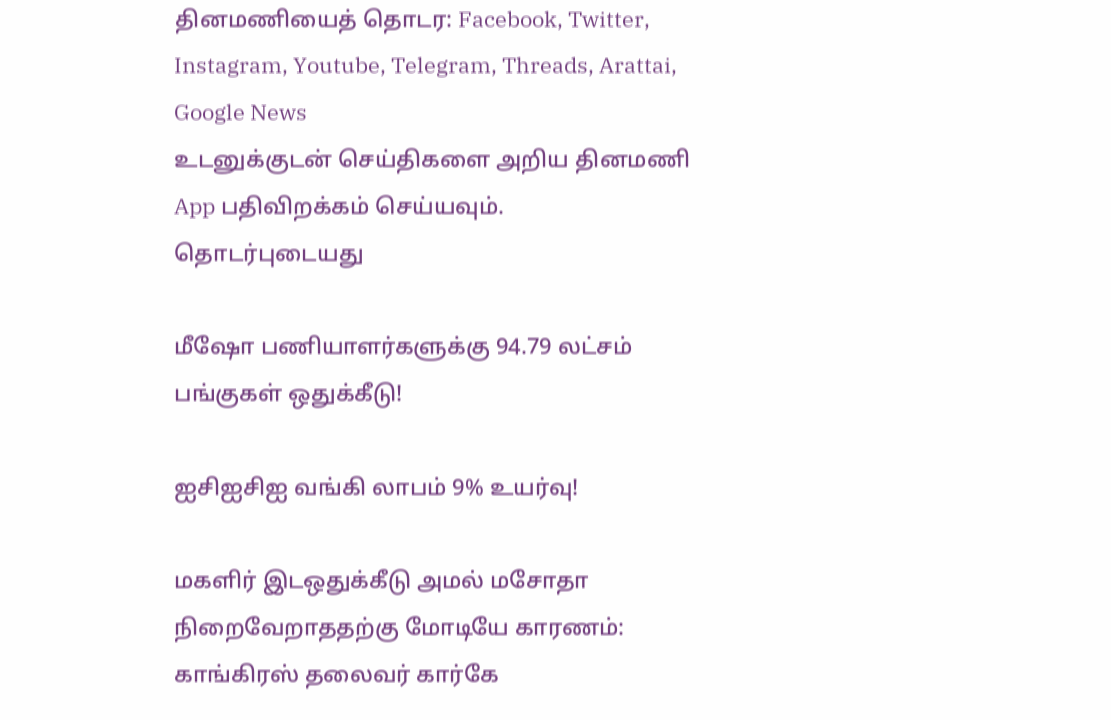தினமணியைத் தொடர: Facebook, Twitter, Instagram, Youtube, Telegram, Threads, Arattai, Google News
உடனுக்குடன் செய்திகளை அறிய தினமணி App பதிவிறக்கம் செய்யவும்.
தொடர்புடையது

மீஷோ பணியாளர்களுக்கு 94.79 லட்சம் பங்குகள் ஒதுக்கீடு!

ஐசிஐசிஐ வங்கி லாபம் 9% உயர்வு!

மகளிர் இடஒதுக்கீடு அமல் மசோதா நிறைவேறாததற்கு மோடியே காரணம்: காங்கிரஸ் தலைவர் கார்கே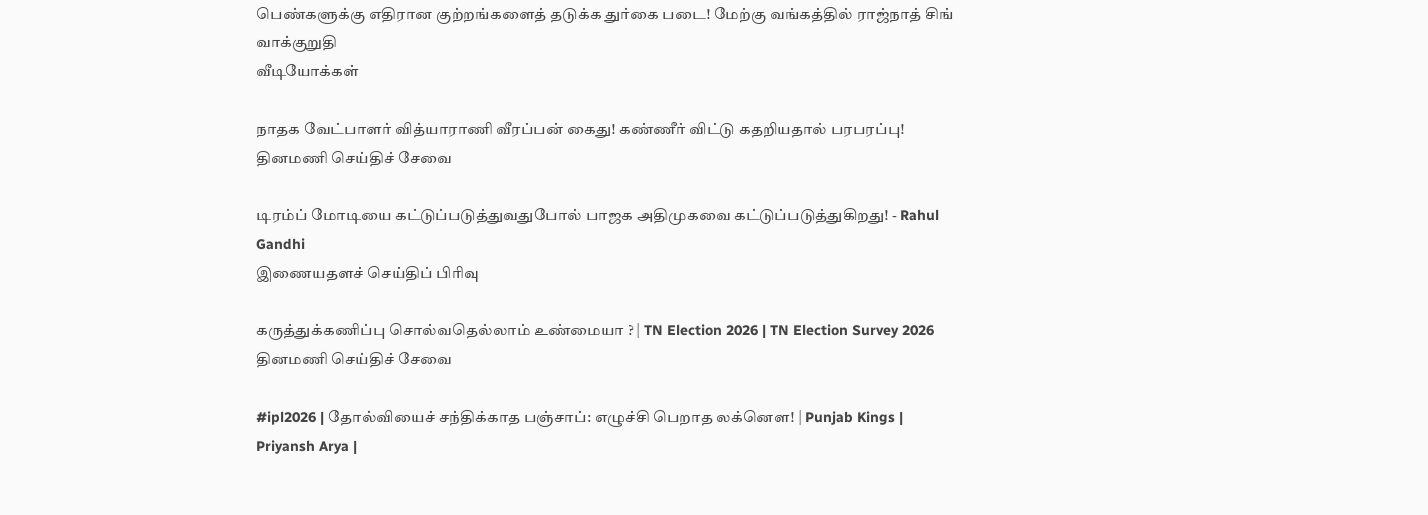பெண்களுக்கு எதிரான குற்றங்களைத் தடுக்க துர்கை படை! மேற்கு வங்கத்தில் ராஜ்நாத் சிங் வாக்குறுதி
வீடியோக்கள்

நாதக வேட்பாளர் வித்யாராணி வீரப்பன் கைது! கண்ணீர் விட்டு கதறியதால் பரபரப்பு!
தினமணி செய்திச் சேவை

டிரம்ப் மோடியை கட்டுப்படுத்துவதுபோல் பாஜக அதிமுகவை கட்டுப்படுத்துகிறது! - Rahul Gandhi
இணையதளச் செய்திப் பிரிவு

கருத்துக்கணிப்பு சொல்வதெல்லாம் உண்மையா ? | TN Election 2026 | TN Election Survey 2026
தினமணி செய்திச் சேவை

#ipl2026 | தோல்வியைச் சந்திக்காத பஞ்சாப்: எழுச்சி பெறாத லக்னௌ! | Punjab Kings | Priyansh Arya |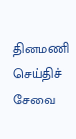தினமணி செய்திச் சேவை